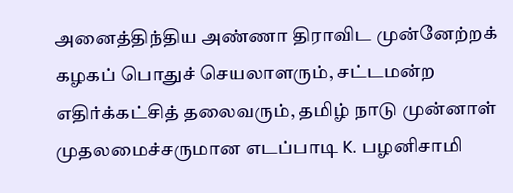அனைத்திந்திய அண்ணா திராவிட முன்னேற்றக் கழகப் பொதுச் செயலாளரும், சட்டமன்ற எதிர்க்கட்சித் தலைவரும், தமிழ் நாடு முன்னாள் முதலமைச்சருமான எடப்பாடி K. பழனிசாமி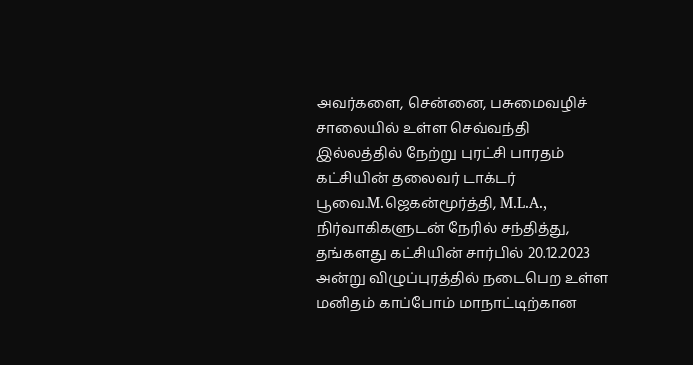அவர்களை, சென்னை, பசுமைவழிச் சாலையில் உள்ள செவ்வந்தி இல்லத்தில் நேற்று புரட்சி பாரதம் கட்சியின் தலைவர் டாக்டர் பூவை.M.ஜெகன்மூர்த்தி, M.L.A., நிர்வாகிகளுடன் நேரில் சந்தித்து, தங்களது கட்சியின் சார்பில் 20.12.2023 அன்று விழுப்புரத்தில் நடைபெற உள்ள மனிதம் காப்போம் மாநாட்டிற்கான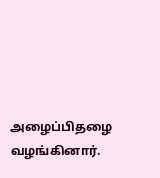அழைப்பிதழை வழங்கினார்.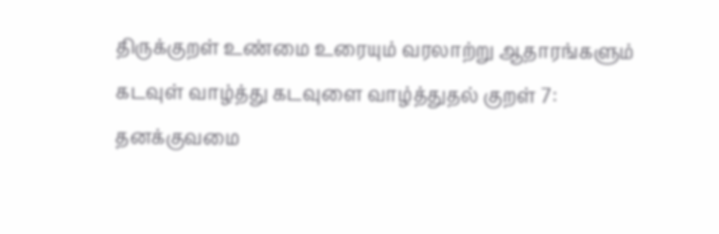திருக்குறள் உண்மை உரையும் வரலாற்று ஆதாரங்களும்
கடவுள் வாழ்த்து கடவுளை வாழ்த்துதல் குறள் 7: தனக்குவமை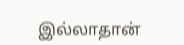இல்லாதான்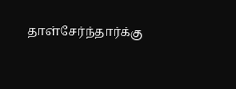தாள்சேர்ந்தார்க்கு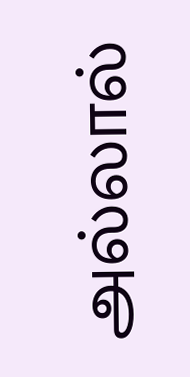அல்லால்